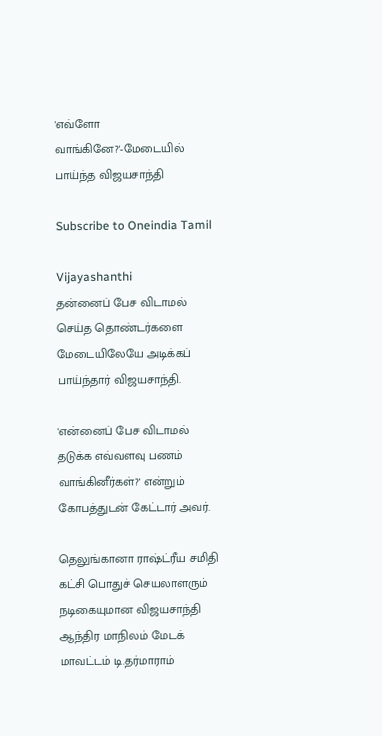'எவ்ளோ வாங்கினே?'-மேடையில் பாய்ந்த விஜயசாந்தி

Subscribe to Oneindia Tamil

Vijayashanthi
தன்னைப் பேச விடாமல் செய்த தொண்டர்களை மேடையிலேயே அடிக்கப் பாய்ந்தார் விஜயசாந்தி.

'என்னைப் பேச விடாமல் தடுக்க எவ்வளவு பணம் வாங்கினீர்கள்?' என்றும் கோபத்துடன் கேட்டார் அவர்.

தெலுங்கானா ராஷ்ட்ரீய சமிதி கட்சி பொதுச் செயலாளரும் நடிகையுமான விஜயசாந்தி ஆந்திர மாநிலம் மேடக் மாவட்டம் டி.தர்மாராம்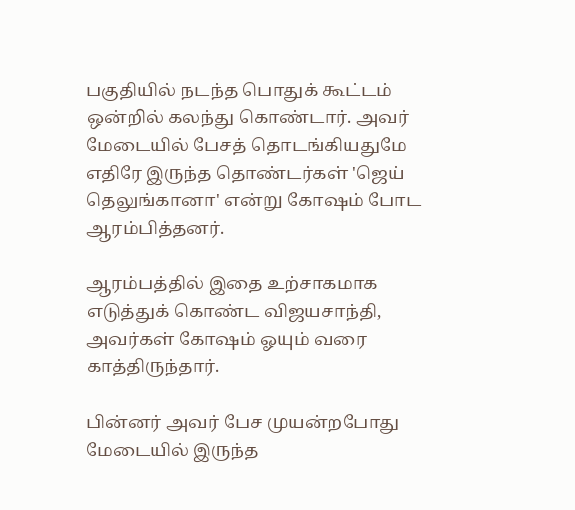பகுதியில் நடந்த பொதுக் கூட்டம் ஒன்றில் கலந்து கொண்டார். அவர் மேடையில் பேசத் தொடங்கியதுமே எதிரே இருந்த தொண்டர்கள் 'ஜெய் தெலுங்கானா' என்று கோஷம் போட ஆரம்பித்தனர்.

ஆரம்பத்தில் இதை உற்சாகமாக எடுத்துக் கொண்ட விஜயசாந்தி, அவர்கள் கோஷம் ஓயும் வரை காத்திருந்தார்.

பின்னர் அவர் பேச முயன்றபோது மேடையில் இருந்த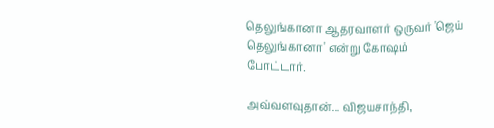தெலுங்கானா ஆதரவாளர் ஒருவர் 'ஜெய் தெலுங்கானா' என்று கோஷம் போட்டார்.

அவ்வளவுதான்... விஜயசாந்தி,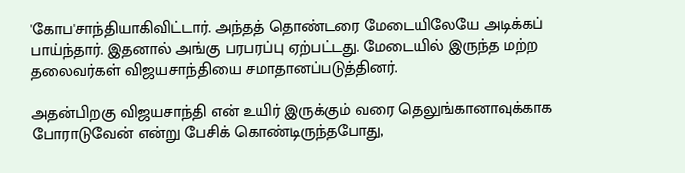'கோப'சாந்தியாகிவிட்டார். அந்தத் தொண்டரை மேடையிலேயே அடிக்கப் பாய்ந்தார். இதனால் அங்கு பரபரப்பு ஏற்பட்டது. மேடையில் இருந்த மற்ற தலைவர்கள் விஜயசாந்தியை சமாதானப்படுத்தினர்.

அதன்பிறகு விஜயசாந்தி என் உயிர் இருக்கும் வரை தெலுங்கானாவுக்காக போராடுவேன் என்று பேசிக் கொண்டிருந்தபோது,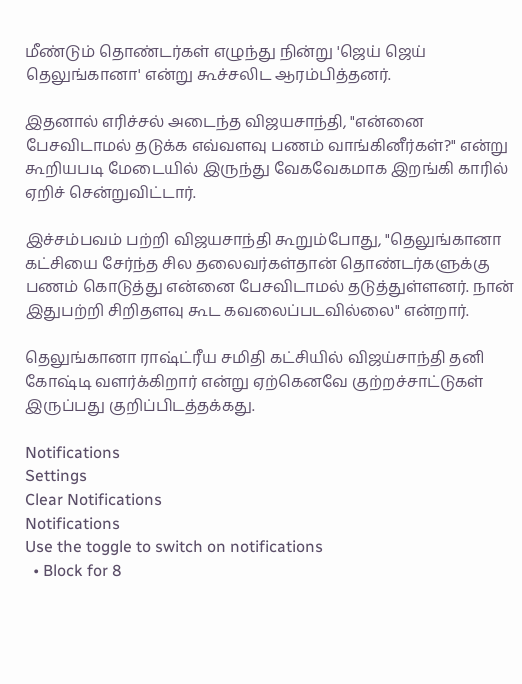மீண்டும் தொண்டர்கள் எழுந்து நின்று 'ஜெய் ஜெய் தெலுங்கானா' என்று கூச்சலிட ஆரம்பித்தனர்.

இதனால் எரிச்சல் அடைந்த விஜயசாந்தி, "என்னை பேசவிடாமல் தடுக்க எவ்வளவு பணம் வாங்கினீர்கள்?" என்று கூறியபடி மேடையில் இருந்து வேகவேகமாக இறங்கி காரில் ஏறிச் சென்றுவிட்டார்.

இச்சம்பவம் பற்றி விஜயசாந்தி கூறும்போது, "தெலுங்கானா கட்சியை சேர்ந்த சில தலைவர்கள்தான் தொண்டர்களுக்கு பணம் கொடுத்து என்னை பேசவிடாமல் தடுத்துள்ளனர். நான் இதுபற்றி சிறிதளவு கூட கவலைப்படவில்லை" என்றார்.

தெலுங்கானா ராஷ்ட்ரீய சமிதி கட்சியில் விஜய்சாந்தி தனி கோஷ்டி வளர்க்கிறார் என்று ஏற்கெனவே குற்றச்சாட்டுகள் இருப்பது குறிப்பிடத்தக்கது.

Notifications
Settings
Clear Notifications
Notifications
Use the toggle to switch on notifications
  • Block for 8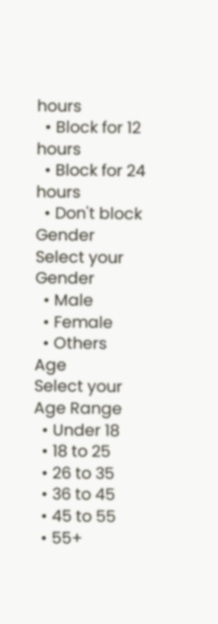hours
  • Block for 12 hours
  • Block for 24 hours
  • Don't block
Gender
Select your Gender
  • Male
  • Female
  • Others
Age
Select your Age Range
  • Under 18
  • 18 to 25
  • 26 to 35
  • 36 to 45
  • 45 to 55
  • 55+